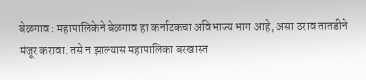बेळगाव : महापालिकेने बेळगाव हा कर्नाटकचा अविभाज्य भाग आहे, असा ठराव तातडीने मंजूर करावा. तसे न झाल्यास महापालिका बरखास्त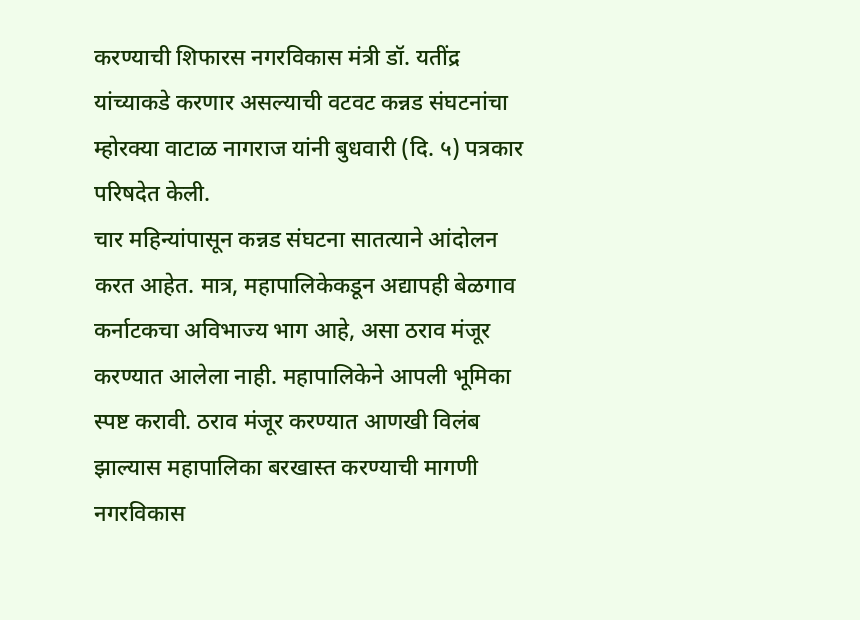करण्याची शिफारस नगरविकास मंत्री डॉ. यतींद्र यांच्याकडे करणार असल्याची वटवट कन्नड संघटनांचा म्होरक्या वाटाळ नागराज यांनी बुधवारी (दि. ५) पत्रकार परिषदेत केली.
चार महिन्यांपासून कन्नड संघटना सातत्याने आंदोलन करत आहेत. मात्र, महापालिकेकडून अद्यापही बेळगाव कर्नाटकचा अविभाज्य भाग आहे, असा ठराव मंजूर करण्यात आलेला नाही. महापालिकेने आपली भूमिका स्पष्ट करावी. ठराव मंजूर करण्यात आणखी विलंब झाल्यास महापालिका बरखास्त करण्याची मागणी नगरविकास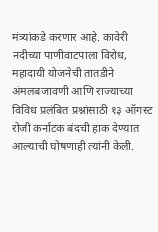मंत्र्यांकडे करणार आहे. कावेरी नदीच्या पाणीवाटपाला विरोध, महादायी योजनेची तातडीने अंमलबजावणी आणि राज्याच्या विविध प्रलंबित प्रश्नांसाठी १३ ऑगस्ट रोजी कर्नाटक बंदची हाक देण्यात आल्याची घोषणाही त्यांनी केली.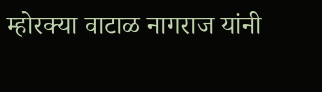म्होरक्या वाटाळ नागराज यांनी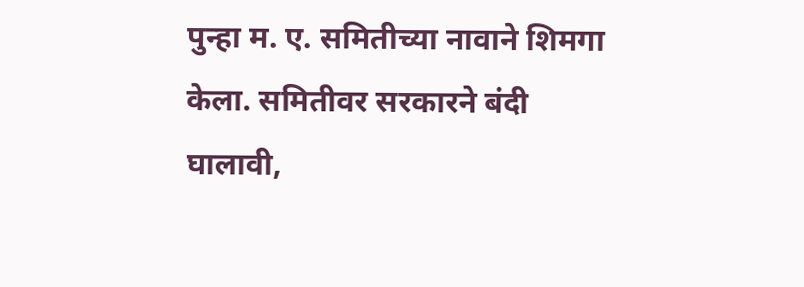पुन्हा म. ए. समितीच्या नावाने शिमगा केला. समितीवर सरकारने बंदी घालावी,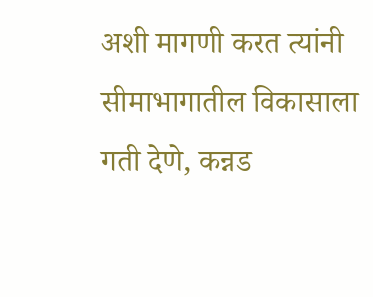अशी मागणी करत त्यांनी सीमाभागातील विकासाला गती देणे, कन्नड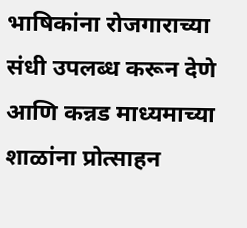भाषिकांना रोजगाराच्या संधी उपलब्ध करून देणे आणि कन्नड माध्यमाच्या शाळांना प्रोत्साहन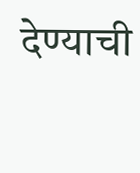देण्याची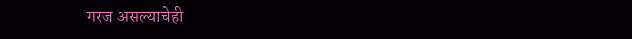गरज असल्याचेही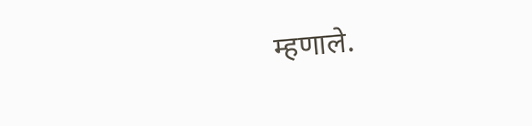म्हणाले.